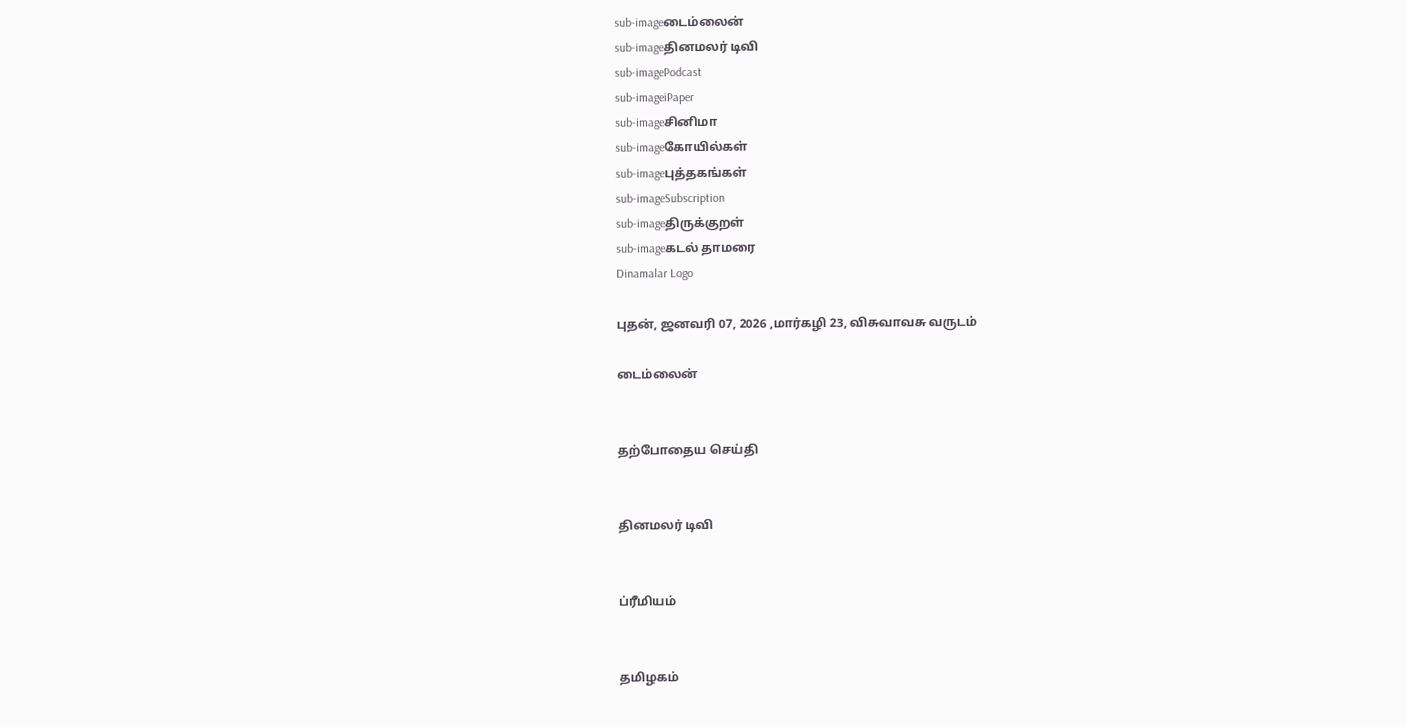sub-imageடைம்லைன்
sub-imageதினமலர் டிவி
sub-imagePodcast
sub-imageiPaper
sub-imageசினிமா
sub-imageகோயில்கள்
sub-imageபுத்தகங்கள்
sub-imageSubscription
sub-imageதிருக்குறள்
sub-imageகடல் தாமரை
Dinamalar Logo

புதன், ஜனவரி 07, 2026 ,மார்கழி 23, விசுவாவசு வருடம்

டைம்லைன்


தற்போதைய செய்தி


தினமலர் டிவி


ப்ரீமியம்


தமிழகம்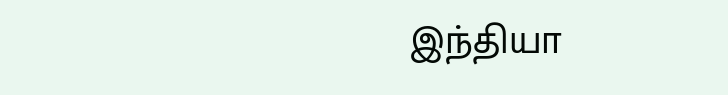இந்தியா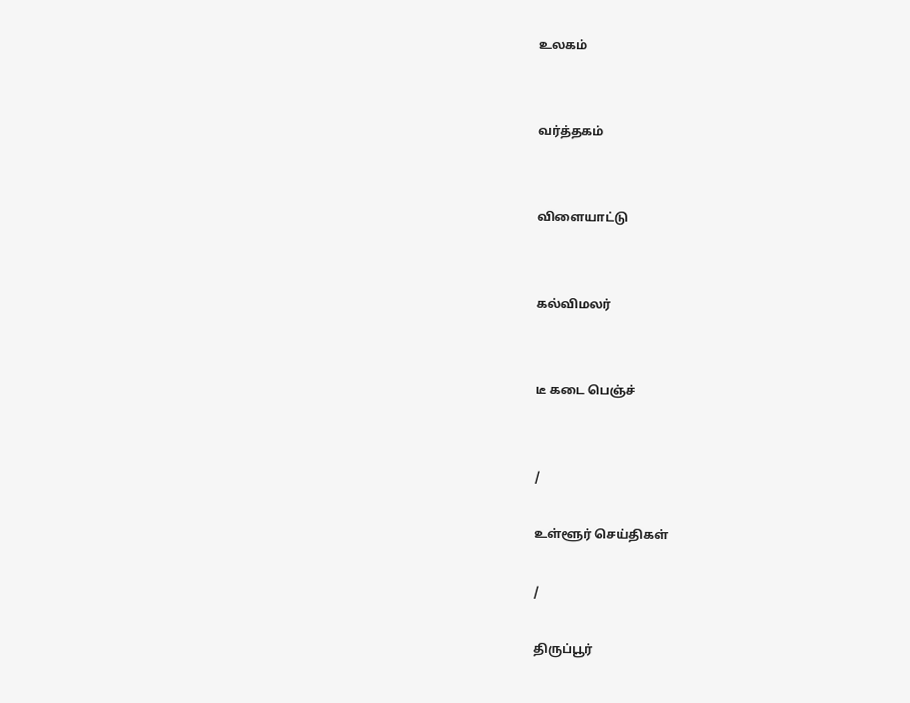உலகம்


வர்த்தகம்


விளையாட்டு


கல்விமலர்


டீ கடை பெஞ்ச்


/

உள்ளூர் செய்திகள்

/

திருப்பூர்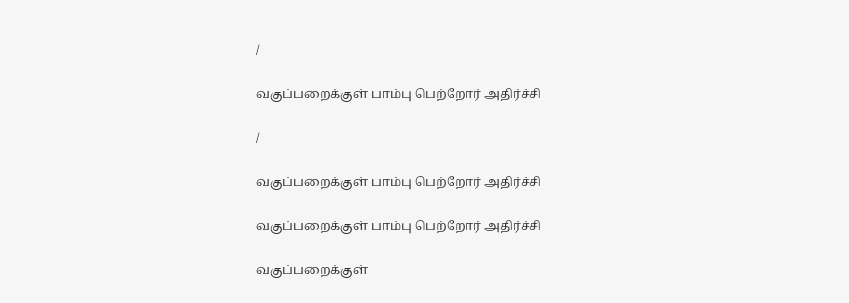/

வகுப்பறைக்குள் பாம்பு பெற்றோர் அதிர்ச்சி

/

வகுப்பறைக்குள் பாம்பு பெற்றோர் அதிர்ச்சி

வகுப்பறைக்குள் பாம்பு பெற்றோர் அதிர்ச்சி

வகுப்பறைக்குள்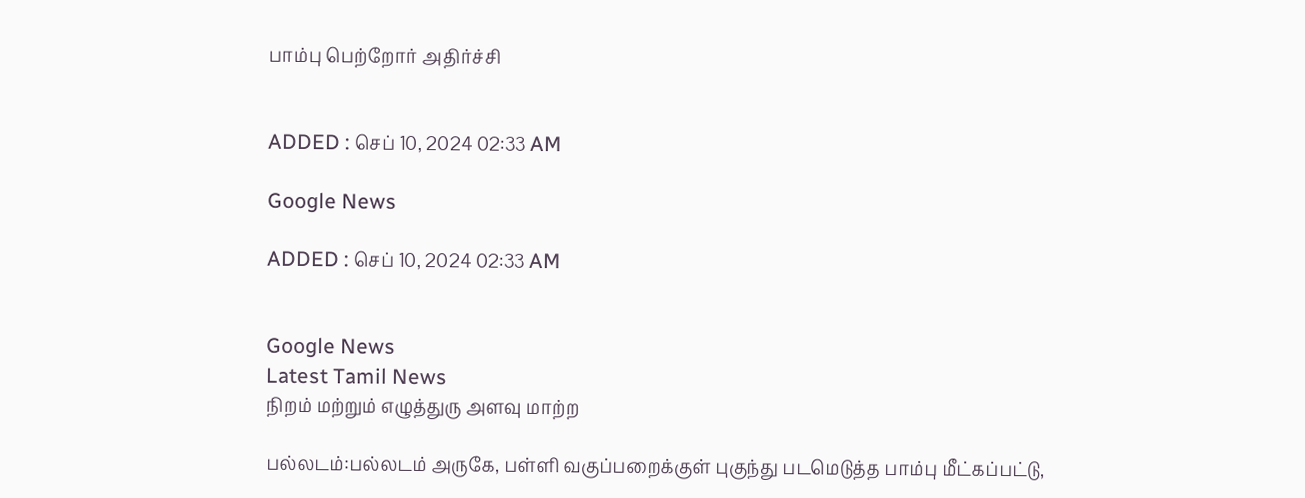பாம்பு பெற்றோர் அதிர்ச்சி


ADDED : செப் 10, 2024 02:33 AM

Google News

ADDED : செப் 10, 2024 02:33 AM


Google News
Latest Tamil News
நிறம் மற்றும் எழுத்துரு அளவு மாற்ற

பல்லடம்:பல்லடம் அருகே, பள்ளி வகுப்பறைக்குள் புகுந்து படமெடுத்த பாம்பு மீட்கப்பட்டு,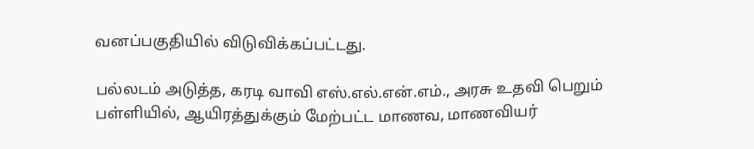வனப்பகுதியில் விடுவிக்கப்பட்டது.

பல்லடம் அடுத்த, கரடி வாவி எஸ்.எல்.என்.எம்., அரசு உதவி பெறும் பள்ளியில், ஆயிரத்துக்கும் மேற்பட்ட மாணவ, மாணவியர்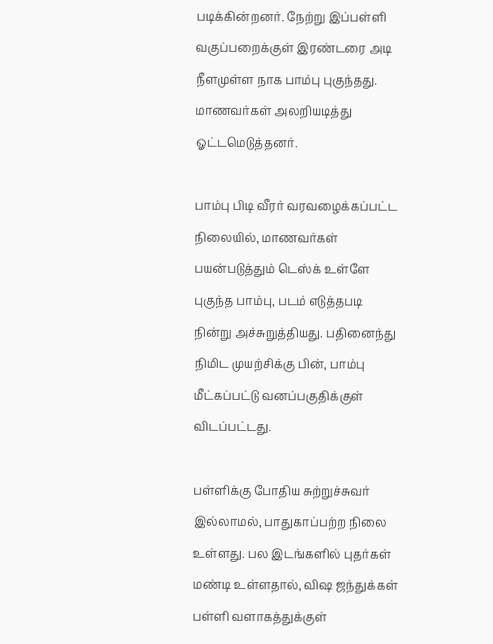படிக்கின்றனர். நேற்று இப்பள்ளி வகுப்பறைக்குள் இரண்டரை அடி நீளமுள்ள நாக பாம்பு புகுந்தது. மாணவர்கள் அலறியடித்து ஓட்டமெடுத்தனர்.

பாம்பு பிடி வீரர் வரவழைக்கப்பட்ட நிலையில், மாணவர்கள் பயன்படுத்தும் டெஸ்க் உள்ளே புகுந்த பாம்பு, படம் எடுத்தபடி நின்று அச்சுறுத்தியது. பதினைந்து நிமிட முயற்சிக்கு பின், பாம்பு மீட்கப்பட்டு வனப்பகுதிக்குள் விடப்பட்டது.

பள்ளிக்கு போதிய சுற்றுச்சுவர் இல்லாமல், பாதுகாப்பற்ற நிலை உள்ளது. பல இடங்களில் புதர்கள் மண்டி உள்ளதால், விஷ ஜந்துக்கள் பள்ளி வளாகத்துக்குள்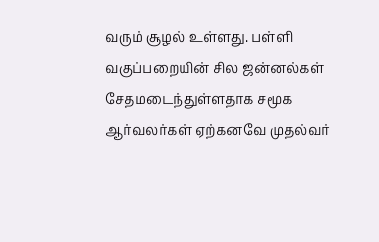வரும் சூழல் உள்ளது. பள்ளி வகுப்பறையின் சில ஜன்னல்கள் சேதமடைந்துள்ளதாக சமூக ஆர்வலர்கள் ஏற்கனவே முதல்வர்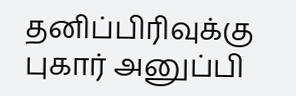தனிப்பிரிவுக்கு புகார் அனுப்பி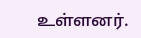உள்ளனர்.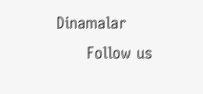Dinamalar
      Follow us